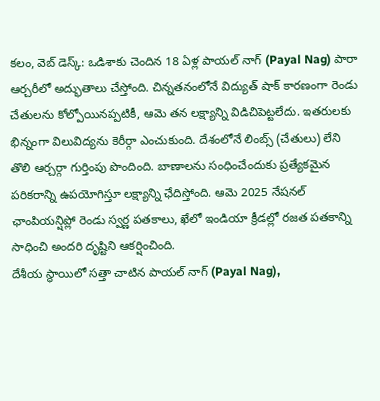కలం, వెబ్ డెస్క్: ఒడిశాకు చెందిన 18 ఏళ్ల పాయల్ నాగ్ (Payal Nag) పారా ఆర్చరీలో అద్భుతాలు చేస్తోంది. చిన్నతనంలోనే విద్యుత్ షాక్ కారణంగా రెండు చేతులను కోల్పోయినప్పటికీ, ఆమె తన లక్ష్యాన్ని విడిచిపెట్టలేదు. ఇతరులకు భిన్నంగా విలువిద్యను కెరీర్గా ఎంచుకుంది. దేశంలోనే లింబ్స్ (చేతులు) లేని తొలి ఆర్చర్గా గుర్తింపు పొందింది. బాణాలను సంధించేందుకు ప్రత్యేకమైన పరికరాన్ని ఉపయోగిస్తూ లక్ష్యాన్ని ఛేదిస్తోంది. ఆమె 2025 నేషనల్ ఛాంపియన్షిప్లో రెండు స్వర్ణ పతకాలు, ఖేలో ఇండియా క్రీడల్లో రజత పతకాన్ని సాధించి అందరి దృష్టిని ఆకర్షించింది.
దేశీయ స్థాయిలో సత్తా చాటిన పాయల్ నాగ్ (Payal Nag),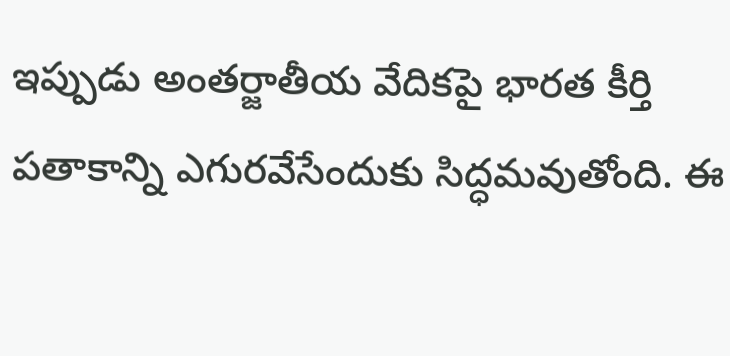ఇప్పుడు అంతర్జాతీయ వేదికపై భారత కీర్తి పతాకాన్ని ఎగురవేసేందుకు సిద్ధమవుతోంది. ఈ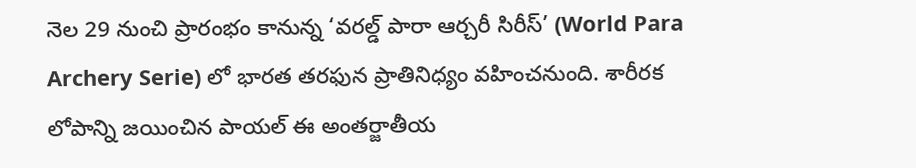నెల 29 నుంచి ప్రారంభం కానున్న ‘వరల్డ్ పారా ఆర్చరీ సిరీస్’ (World Para Archery Serie) లో భారత తరఫున ప్రాతినిధ్యం వహించనుంది. శారీరక లోపాన్ని జయించిన పాయల్ ఈ అంతర్జాతీయ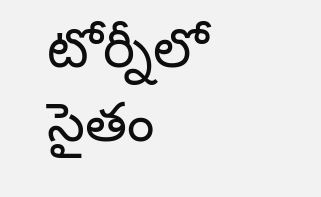టోర్నీలో సైతం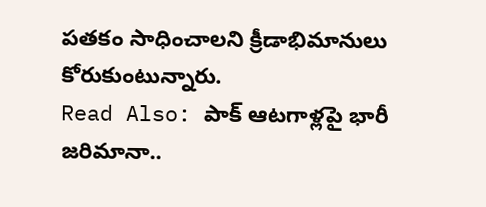పతకం సాధించాలని క్రీడాభిమానులు కోరుకుంటున్నారు.
Read Also: పాక్ ఆటగాళ్లపై భారీ జరిమానా..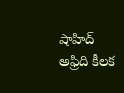షాహిద్ అఫ్రిది కీలక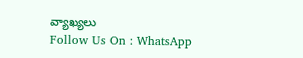వ్యాఖ్యలు
Follow Us On : WhatsApp